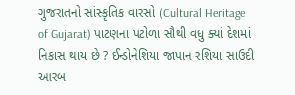ગુજરાતનો સાંસ્કૃતિક વારસો (Cultural Heritage of Gujarat) પાટણના પટોળા સૌથી વધુ ક્યાં દેશમાં નિકાસ થાય છે ? ઈન્ડોનેશિયા જાપાન રશિયા સાઉદી આરબ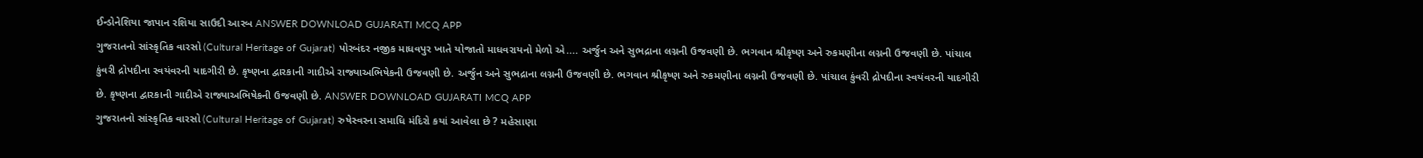ઈન્ડોનેશિયા જાપાન રશિયા સાઉદી આરબ ANSWER DOWNLOAD GUJARATI MCQ APP
ગુજરાતનો સાંસ્કૃતિક વારસો (Cultural Heritage of Gujarat) પોરબંદર નજીક માધવપુર ખાતે યોજાતો માધવરાયનો મેળો એ.... અર્જુન અને સુભદ્રાના લગ્નની ઉજવણી છે. ભગવાન શ્રીકૃષ્ણ અને રુકમણીના લગ્નની ઉજવણી છે. પાંચાલ કુંવરી દ્રોપદીના સ્વયંવરની યાદગીરી છે. કૃષ્ણના દ્વારકાની ગાદીએ રાજ્યાઅભિષેકની ઉજવણી છે. અર્જુન અને સુભદ્રાના લગ્નની ઉજવણી છે. ભગવાન શ્રીકૃષ્ણ અને રુકમણીના લગ્નની ઉજવણી છે. પાંચાલ કુંવરી દ્રોપદીના સ્વયંવરની યાદગીરી છે. કૃષ્ણના દ્વારકાની ગાદીએ રાજ્યાઅભિષેકની ઉજવણી છે. ANSWER DOWNLOAD GUJARATI MCQ APP
ગુજરાતનો સાંસ્કૃતિક વારસો (Cultural Heritage of Gujarat) રુષેસ્વરના સમાધિ મંદિરો કયાં આવેલા છે ? મહેસાણા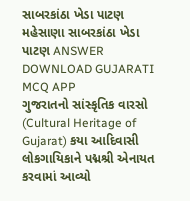સાબરકાંઠા ખેડા પાટણ મહેસાણા સાબરકાંઠા ખેડા પાટણ ANSWER DOWNLOAD GUJARATI MCQ APP
ગુજરાતનો સાંસ્કૃતિક વારસો (Cultural Heritage of Gujarat) કયા આદિવાસી લોકગાયિકાને પદ્મશ્રી એનાયત કરવામાં આવ્યો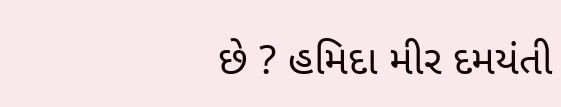છે ? હમિદા મીર દમયંતી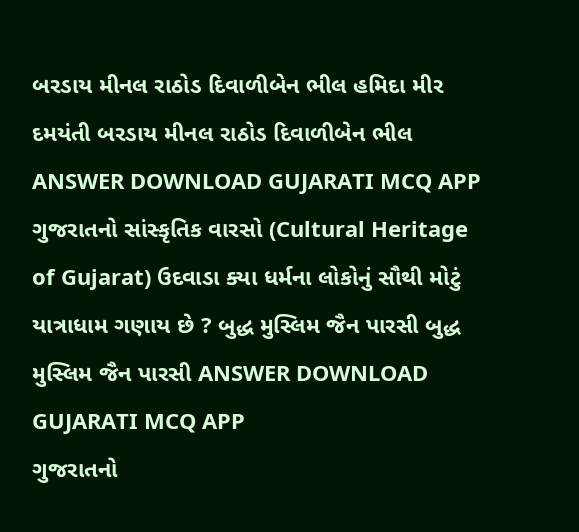બરડાય મીનલ રાઠોડ દિવાળીબેન ભીલ હમિદા મીર દમયંતી બરડાય મીનલ રાઠોડ દિવાળીબેન ભીલ ANSWER DOWNLOAD GUJARATI MCQ APP
ગુજરાતનો સાંસ્કૃતિક વારસો (Cultural Heritage of Gujarat) ઉદવાડા ક્યા ધર્મના લોકોનું સૌથી મોટું યાત્રાધામ ગણાય છે ? બુદ્ધ મુસ્લિમ જૈન પારસી બુદ્ધ મુસ્લિમ જૈન પારસી ANSWER DOWNLOAD GUJARATI MCQ APP
ગુજરાતનો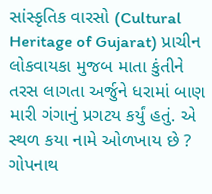સાંસ્કૃતિક વારસો (Cultural Heritage of Gujarat) પ્રાચીન લોકવાયકા મુજબ માતા કુંતીને તરસ લાગતા અર્જુને ધરામાં બાણ મારી ગંગાનું પ્રગટય કર્યું હતું. એ સ્થળ કયા નામે ઓળખાય છે ? ગોપનાથ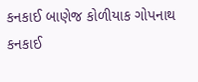કનકાઈ બાણેજ કોળીયાક ગોપનાથ કનકાઈ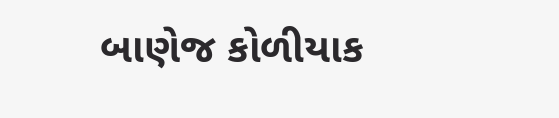બાણેજ કોળીયાક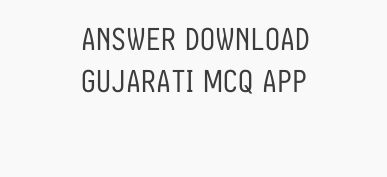ANSWER DOWNLOAD GUJARATI MCQ APP